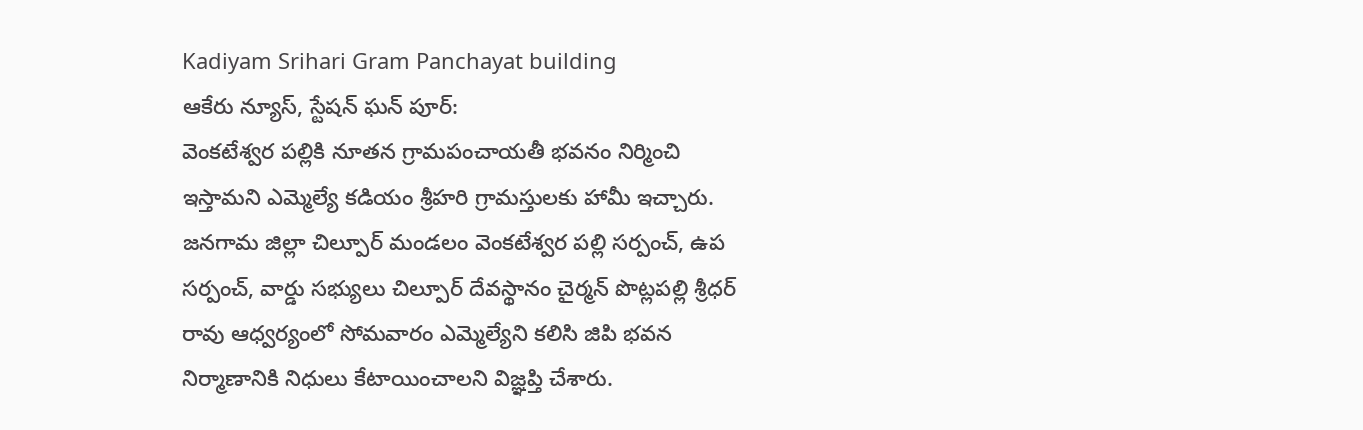Kadiyam Srihari Gram Panchayat building
ఆకేరు న్యూస్, స్టేషన్ ఘన్ పూర్:
వెంకటేశ్వర పల్లికి నూతన గ్రామపంచాయతీ భవనం నిర్మించి ఇస్తామని ఎమ్మెల్యే కడియం శ్రీహరి గ్రామస్తులకు హామీ ఇచ్చారు. జనగామ జిల్లా చిల్పూర్ మండలం వెంకటేశ్వర పల్లి సర్పంచ్, ఉప సర్పంచ్, వార్డు సభ్యులు చిల్పూర్ దేవస్థానం చైర్మన్ పొట్లపల్లి శ్రీధర్ రావు ఆధ్వర్యంలో సోమవారం ఎమ్మెల్యేని కలిసి జిపి భవన నిర్మాణానికి నిధులు కేటాయించాలని విజ్ఞప్తి చేశారు.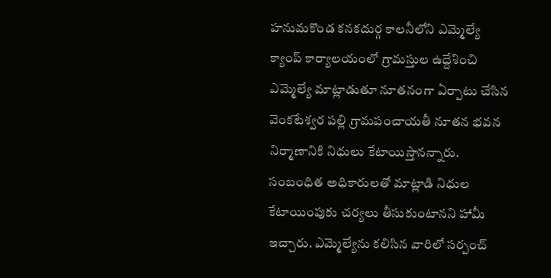హనుమకొండ కనకదుర్గ కాలనీలోని ఎమ్మెల్యే క్యాంప్ కార్యాలయంలో గ్రామస్తుల ఉద్దేశించి ఎమ్మెల్యే మాట్లాడుతూ నూతనంగా ఏర్పాటు చేసిన వెంకటేశ్వర పల్లి గ్రామపంచాయతీ నూతన భవన నిర్మాణానికి నిధులు కేటాయిస్తానన్నారు. సంబంధిత అధికారులతో మాట్లాడి నిధుల కేటాయింపుకు చర్యలు తీసుకుంటానని హామీ ఇచ్చారు. ఎమ్మెల్యేను కలిసిన వారిలో సర్పంచ్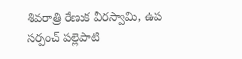శివరాత్రి రేణుక వీరస్వామి, ఉప సర్పంచ్ పల్లెపాటి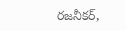రజనీకర్,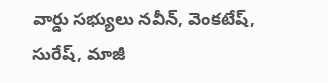వార్డు సభ్యులు నవీన్, వెంకటేష్, సురేష్, మాజీ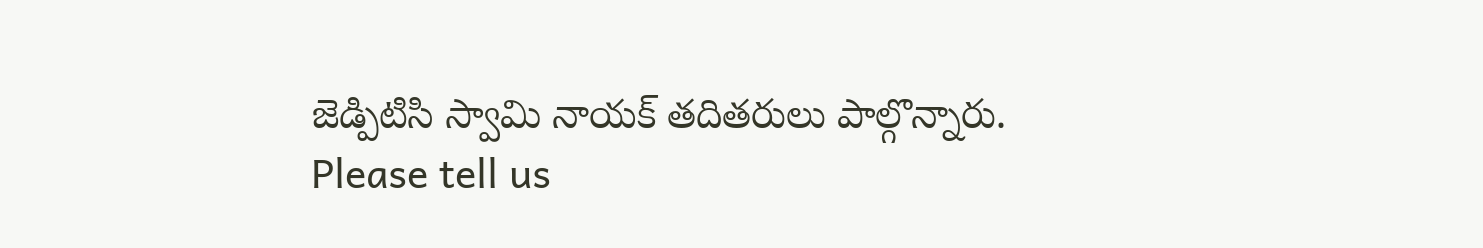జెడ్పిటిసి స్వామి నాయక్ తదితరులు పాల్గొన్నారు.
Please tell us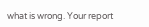what is wrong. Your report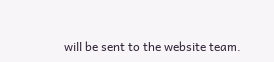will be sent to the website team.